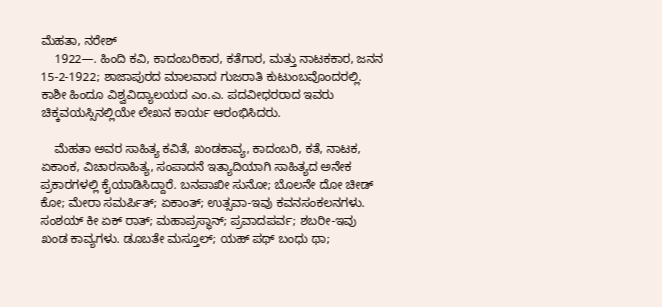ಮೆಹತಾ, ನರೇಶ್
    1922—. ಹಿಂದಿ ಕವಿ, ಕಾದಂಬರಿಕಾರ, ಕತೆಗಾರ, ಮತ್ತು ನಾಟಕಕಾರ, ಜನನ 15-2-1922; ಶಾಜಾಪುರದ ಮಾಲವಾದ ಗುಜರಾತಿ ಕುಟುಂಬವೊಂದರಲ್ಲಿ. ಕಾಶೀ ಹಿಂದೂ ವಿಶ್ವವಿದ್ಯಾಲಯದ ಎಂ.ಎ. ಪದವೀಧರರಾದ ಇವರು ಚಿಕ್ಕವಯಸ್ಸಿನಲ್ಲಿಯೇ ಲೇಖನ ಕಾರ್ಯ ಆರಂಭಿಸಿದರು.

    ಮೆಹತಾ ಅವರ ಸಾಹಿತ್ಯ ಕವಿತೆ, ಖಂಡಕಾವ್ಯ, ಕಾದಂಬರಿ, ಕತೆ, ನಾಟಕ, ಏಕಾಂಕ, ವಿಚಾರಸಾಹಿತ್ಯ, ಸಂಪಾದನೆ ಇತ್ಯಾದಿಯಾಗಿ ಸಾಹಿತ್ಯದ ಅನೇಕ ಪ್ರಕಾರಗಳಲ್ಲಿ ಕೈಯಾಡಿಸಿದ್ದಾರೆ. ಬನಪಾಖೀ ಸುನೋ; ಬೊಲನೇ ದೋ ಚೀಡ್ ಕೋ; ಮೇರಾ ಸಮರ್ಪಿತ್; ಏಕಾಂತ್; ಉತ್ಸವಾ-ಇವು ಕವನಸಂಕಲನಗಳು. ಸಂಶಯ್ ಕೀ ಏಕ್ ರಾತ್; ಮಹಾಪ್ರಸ್ಥಾನ್; ಪ್ರವಾದಪರ್ವ; ಶಬರೀ-ಇವು ಖಂಡ ಕಾವ್ಯಗಳು. ಡೂಬತೇ ಮಸ್ತೂಲ್; ಯಹ್ ಪಥ್ ಬಂಧು ಥಾ;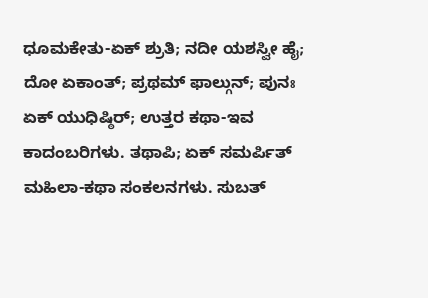ಧೂಮಕೇತು-ಏಕ್ ಶ್ರುತಿ; ನದೀ ಯಶಸ್ವೀ ಹೈ; ದೋ ಏಕಾಂತ್; ಪ್ರಥಮ್ ಫಾಲ್ಗುನ್; ಪುನಃ ಏಕ್ ಯುಧಿಷ್ಠಿರ್; ಉತ್ತರ ಕಥಾ-ಇವ ಕಾದಂಬರಿಗಳು. ತಥಾಪಿ; ಏಕ್ ಸಮರ್ಪಿತ್ ಮಹಿಲಾ-ಕಥಾ ಸಂಕಲನಗಳು. ಸುಬತ್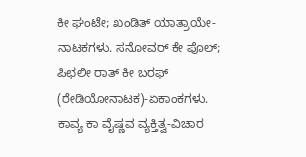ಕೀ ಘಂಟೇ; ಖಂಡಿತ್ ಯಾತ್ರಾಯೇ-ನಾಟಕಗಳು. ಸನೋವರ್ ಕೇ ಪೊಲ್; ಪಿಛಲೀ ರಾತ್ ಕೀ ಬರಫ್ (ರೇಡಿಯೋನಾಟಕ)-ಏಕಾಂಕಗಳು. ಕಾವ್ಯ ಕಾ ವೈಷ್ಣವ ವ್ಯಕ್ತಿತ್ವ-ವಿಚಾರ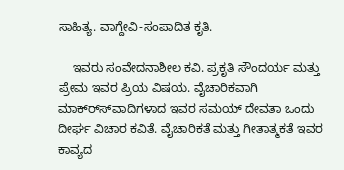ಸಾಹಿತ್ಯ. ವಾಗ್ದೇವಿ-ಸಂಪಾದಿತ ಕೃತಿ.

    ಇವರು ಸಂವೇದನಾಶೀಲ ಕವಿ. ಪ್ರಕೃತಿ ಸೌಂದರ್ಯ ಮತ್ತು ಪ್ರೇಮ ಇವರ ಪ್ರಿಯ ವಿಷಯ. ವೈಚಾರಿಕವಾಗಿ ಮಾಕ್ರ್ಸ್‍ವಾದಿಗಳಾದ ಇವರ ಸಮಯ್ ದೇವತಾ ಒಂದು ದೀರ್ಘ ವಿಚಾರ ಕವಿತೆ. ವೈಚಾರಿಕತೆ ಮತ್ತು ಗೀತಾತ್ಮಕತೆ ಇವರ ಕಾವ್ಯದ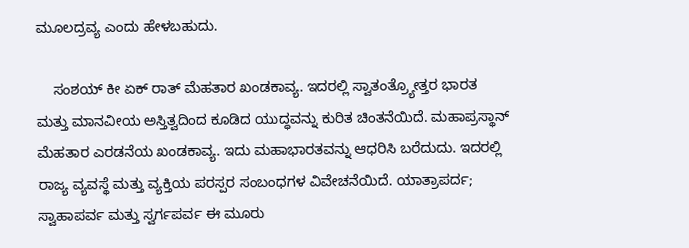ಮೂಲದ್ರವ್ಯ ಎಂದು ಹೇಳಬಹುದು.

    ಸಂಶಯ್ ಕೀ ಏಕ್ ರಾತ್ ಮೆಹತಾರ ಖಂಡಕಾವ್ಯ. ಇದರಲ್ಲಿ ಸ್ವಾತಂತ್ರ್ಯೋತ್ತರ ಭಾರತ ಮತ್ತು ಮಾನವೀಯ ಅಸ್ತಿತ್ವದಿಂದ ಕೂಡಿದ ಯುದ್ಧವನ್ನು ಕುರಿತ ಚಿಂತನೆಯಿದೆ. ಮಹಾಪ್ರಸ್ಥಾನ್ ಮೆಹತಾರ ಎರಡನೆಯ ಖಂಡಕಾವ್ಯ. ಇದು ಮಹಾಭಾರತವನ್ನು ಆಧರಿಸಿ ಬರೆದುದು. ಇದರಲ್ಲಿ ರಾಜ್ಯ ವ್ಯವಸ್ಥೆ ಮತ್ತು ವ್ಯಕ್ತಿಯ ಪರಸ್ಪರ ಸಂಬಂಧಗಳ ವಿವೇಚನೆಯಿದೆ. ಯಾತ್ರಾಪರ್ದ; ಸ್ವಾಹಾಪರ್ವ ಮತ್ತು ಸ್ವರ್ಗಪರ್ವ ಈ ಮೂರು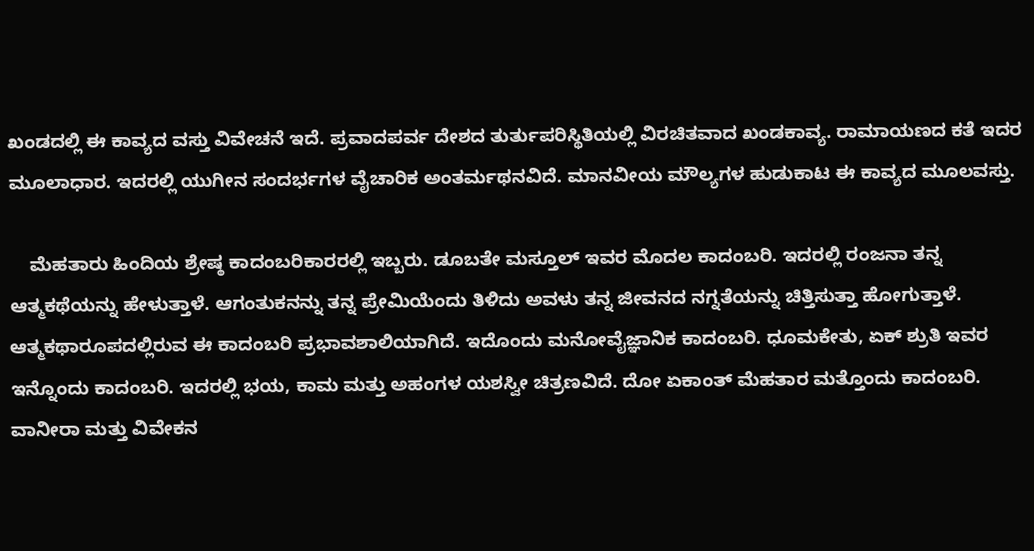ಖಂಡದಲ್ಲಿ ಈ ಕಾವ್ಯದ ವಸ್ತು ವಿವೇಚನೆ ಇದೆ. ಪ್ರವಾದಪರ್ವ ದೇಶದ ತುರ್ತುಪರಿಸ್ಥಿತಿಯಲ್ಲಿ ವಿರಚಿತವಾದ ಖಂಡಕಾವ್ಯ. ರಾಮಾಯಣದ ಕತೆ ಇದರ ಮೂಲಾಧಾರ. ಇದರಲ್ಲಿ ಯುಗೀನ ಸಂದರ್ಭಗಳ ವೈಚಾರಿಕ ಅಂತರ್ಮಥನವಿದೆ. ಮಾನವೀಯ ಮೌಲ್ಯಗಳ ಹುಡುಕಾಟ ಈ ಕಾವ್ಯದ ಮೂಲವಸ್ತು.

    ಮೆಹತಾರು ಹಿಂದಿಯ ಶ್ರೇಷ್ಠ ಕಾದಂಬರಿಕಾರರಲ್ಲಿ ಇಬ್ಬರು. ಡೂಬತೇ ಮಸ್ತೂಲ್ ಇವರ ಮೊದಲ ಕಾದಂಬರಿ. ಇದರಲ್ಲಿ ರಂಜನಾ ತನ್ನ ಆತ್ಮಕಥೆಯನ್ನು ಹೇಳುತ್ತಾಳೆ. ಆಗಂತುಕನನ್ನು ತನ್ನ ಪ್ರೇಮಿಯೆಂದು ತಿಳಿದು ಅವಳು ತನ್ನ ಜೀವನದ ನಗ್ನತೆಯನ್ನು ಚಿತ್ತಿಸುತ್ತಾ ಹೋಗುತ್ತಾಳೆ. ಆತ್ಮಕಥಾರೂಪದಲ್ಲಿರುವ ಈ ಕಾದಂಬರಿ ಪ್ರಭಾವಶಾಲಿಯಾಗಿದೆ. ಇದೊಂದು ಮನೋವೈಜ್ಞಾನಿಕ ಕಾದಂಬರಿ. ಧೂಮಕೇತು, ಏಕ್ ಶ್ರುತಿ ಇವರ ಇನ್ನೊಂದು ಕಾದಂಬರಿ. ಇದರಲ್ಲಿ ಭಯ, ಕಾಮ ಮತ್ತು ಅಹಂಗಳ ಯಶಸ್ವೀ ಚಿತ್ರಣವಿದೆ. ದೋ ಏಕಾಂತ್ ಮೆಹತಾರ ಮತ್ತೊಂದು ಕಾದಂಬರಿ. ವಾನೀರಾ ಮತ್ತು ವಿವೇಕನ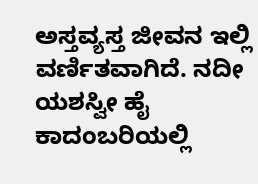ಅಸ್ತವ್ಯಸ್ತ ಜೀವನ ಇಲ್ಲಿ ವರ್ಣಿತವಾಗಿದೆ. ನದೀ ಯಶಸ್ವೀ ಹೈ ಕಾದಂಬರಿಯಲ್ಲಿ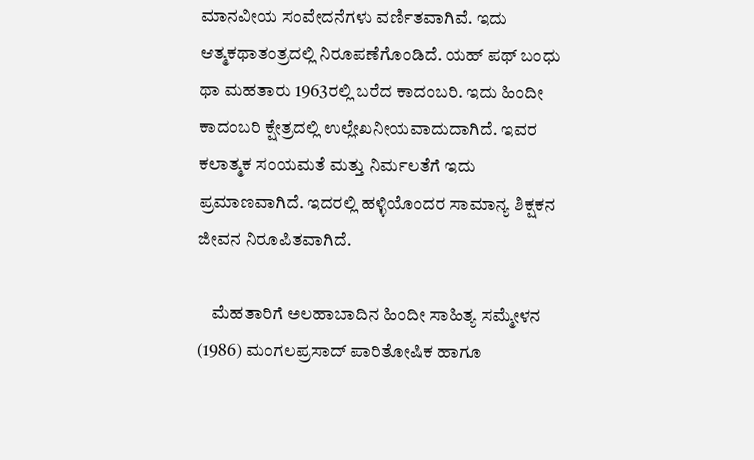ಮಾನವೀಯ ಸಂವೇದನೆಗಳು ವರ್ಣಿತವಾಗಿವೆ. ಇದು ಆತ್ಮಕಥಾತಂತ್ರದಲ್ಲಿ ನಿರೂಪಣೆಗೊಂಡಿದೆ. ಯಹ್ ಪಥ್ ಬಂಧು ಥಾ ಮಹತಾರು 1963ರಲ್ಲಿ ಬರೆದ ಕಾದಂಬರಿ. ಇದು ಹಿಂದೀ ಕಾದಂಬರಿ ಕ್ಷೇತ್ರದಲ್ಲಿ ಉಲ್ಲೇಖನೀಯವಾದುದಾಗಿದೆ. ಇವರ ಕಲಾತ್ಮಕ ಸಂಯಮತೆ ಮತ್ತು ನಿರ್ಮಲತೆಗೆ ಇದು ಪ್ರಮಾಣವಾಗಿದೆ. ಇದರಲ್ಲಿ ಹಳ್ಳಿಯೊಂದರ ಸಾಮಾನ್ಯ ಶಿಕ್ಷಕನ ಜೀವನ ನಿರೂಪಿತವಾಗಿದೆ.

    ಮೆಹತಾರಿಗೆ ಅಲಹಾಬಾದಿನ ಹಿಂದೀ ಸಾಹಿತ್ಯ ಸಮ್ಮೇಳನ (1986) ಮಂಗಲಪ್ರಸಾದ್ ಪಾರಿತೋಷಿಕ ಹಾಗೂ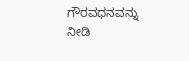ಗೌರವಧನವನ್ನು ನೀಡಿ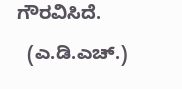ಗೌರವಿಸಿದೆ.
  (ಎ.ಡಿ.ಎಚ್.)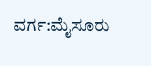ವರ್ಗ:ಮೈಸೂರು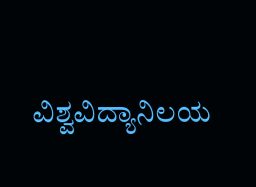ವಿಶ್ವವಿದ್ಯಾನಿಲಯ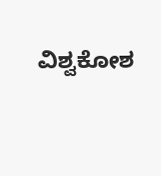ವಿಶ್ವಕೋಶ